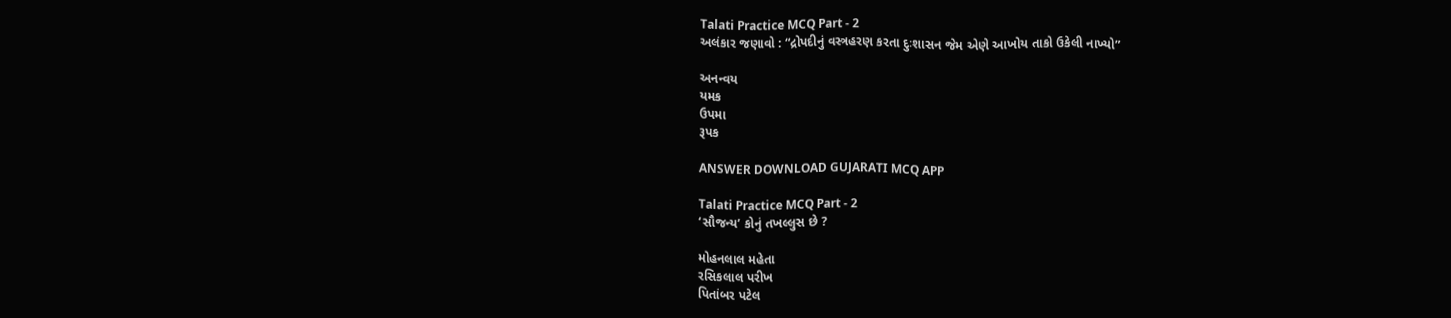Talati Practice MCQ Part - 2
અલંકાર જણાવો : “દ્રોપદીનું વસ્ત્રહરણ કરતા દુઃશાસન જેમ એણે આખોય તાકો ઉકેલી નાખ્યો”

અનન્વય
યમક
ઉપમા
રૂપક

ANSWER DOWNLOAD GUJARATI MCQ APP

Talati Practice MCQ Part - 2
‘સૌજન્ય’ કોનું તખલ્લુસ છે ?

મોહનલાલ મહેતા
રસિકલાલ પરીખ
પિતાંબર પટેલ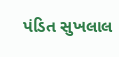પંડિત સુખલાલ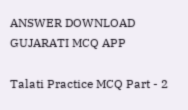ANSWER DOWNLOAD GUJARATI MCQ APP

Talati Practice MCQ Part - 2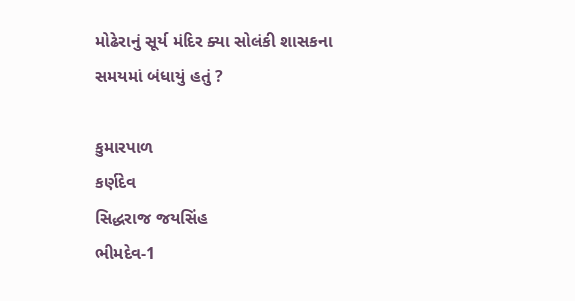મોઢેરાનું સૂર્ય મંદિર ક્યા સોલંકી શાસકના સમયમાં બંધાયું હતું ?

કુમારપાળ
કર્ણદેવ
સિદ્ધરાજ જયસિંહ
ભીમદેવ-1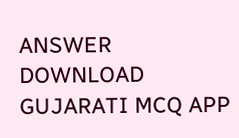ANSWER DOWNLOAD GUJARATI MCQ APP